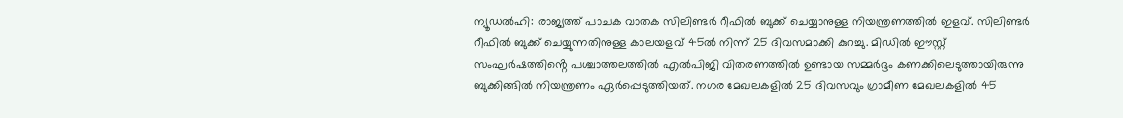ന്യൂഡൽഹി: രാജ്യത്ത് പാചക വാതക സിലിണ്ടർ റീഫിൽ ബുക്ക് ചെയ്യാനുള്ള നിയന്ത്രണത്തിൽ ഇളവ്. സിലിണ്ടർ റീഫിൽ ബുക്ക് ചെയ്യുന്നതിനുള്ള കാലയളവ് 45ൽ നിന്ന് 25 ദിവസമാക്കി കുറച്ചു. മിഡിൽ ഈസ്റ്റ് സംഘർഷത്തിൻ്റെ പശ്ചാത്തലത്തിൽ എൽപിജി വിതരണത്തിൽ ഉണ്ടായ സമ്മർദ്ദം കണക്കിലെടുത്തായിരുന്നു ബുക്കിങ്ങിൽ നിയന്ത്രണം ഏർപ്പെടുത്തിയത്. നഗര മേഖലകളിൽ 25 ദിവസവും ഗ്രാമീണ മേഖലകളിൽ 45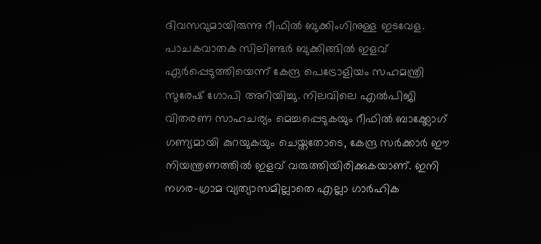ദിവസവുമായിരുന്നു റീഫിൽ ബുക്കിംഗിനുള്ള ഇടവേള.
പാചകവാതക സിലിണ്ടർ ബുക്കിങ്ങിൽ ഇളവ് ഏർപ്പെടുത്തിയെന്ന് കേന്ദ്ര പെട്രോളിയം സഹമന്ത്രി സുരേഷ് ഗോപി അറിയിച്ചു. നിലവിലെ എൽപിജി വിതരണ സാഹചര്യം മെച്ചപ്പെടുകയും റീഫിൽ ബാക്ക്ലോഗ് ഗണ്യമായി കുറയുകയും ചെയ്തതോടെ, കേന്ദ്ര സർക്കാർ ഈ നിയന്ത്രണത്തിൽ ഇളവ് വരുത്തിയിരിക്കുകയാണ്. ഇനി നഗര-ഗ്രാമ വ്യത്യാസമില്ലാതെ എല്ലാ ഗാർഹിക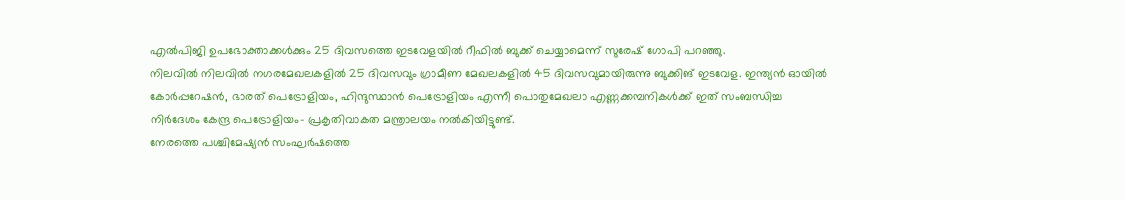എൽപിജി ഉപഭോക്താക്കൾക്കും 25 ദിവസത്തെ ഇടവേളയിൽ റീഫിൽ ബുക്ക് ചെയ്യാമെന്ന് സുരേഷ് ഗോപി പറഞ്ഞു.
നിലവിൽ നിലവിൽ നഗരമേഖലകളിൽ 25 ദിവസവും ഗ്രാമീണ മേഖലകളിൽ 45 ദിവസവുമായിരുന്നു ബുക്കിങ് ഇടവേള. ഇന്ത്യൻ ഓയിൽ കോർപ്പറേഷൻ, ഭാരത് പെട്രോളിയം, ഹിന്ദുസ്ഥാൻ പെട്രോളിയം എന്നീ പൊതുമേഖലാ എണ്ണക്കമ്പനികൾക്ക് ഇത് സംബന്ധിച്ച നിർദേശം കേന്ദ്ര പെട്രോളിയം- പ്രകൃതിവാകത മന്ത്രാലയം നൽകിയിട്ടുണ്ട്.
നേരത്തെ പശ്ചിമേഷ്യൻ സംഘർഷത്തെ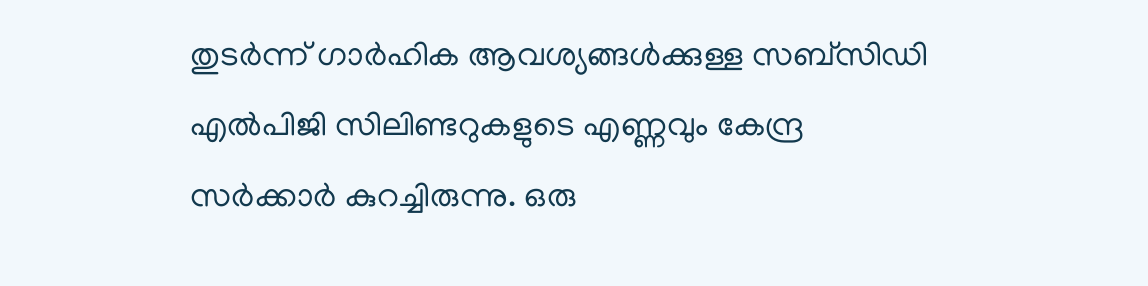തുടർന്ന് ഗാർഹിക ആവശ്യങ്ങൾക്കുള്ള സബ്സിഡി എൽപിജി സിലിണ്ടറുകളുടെ എണ്ണവും കേന്ദ്ര സർക്കാർ കുറച്ചിരുന്നു. ഒരു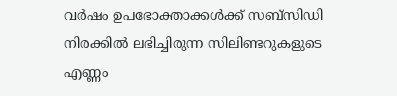വർഷം ഉപഭോക്താക്കൾക്ക് സബ്സിഡി നിരക്കിൽ ലഭിച്ചിരുന്ന സിലിണ്ടറുകളുടെ എണ്ണം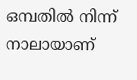ഒമ്പതിൽ നിന്ന് നാലായാണ്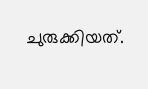ചുരുക്കിയത്.